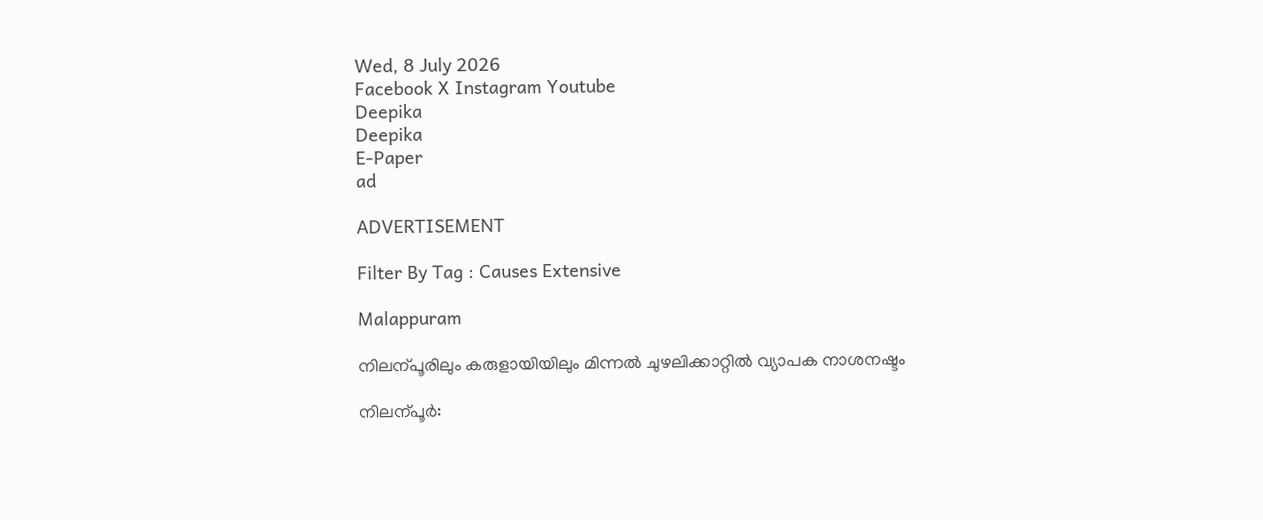Wed, 8 July 2026
Facebook X Instagram Youtube
Deepika
Deepika
E-Paper
ad

ADVERTISEMENT

Filter By Tag : Causes Extensive

Malappuram

നിലന്പൂരിലും കരുളായിയിലും മിന്നൽ ചുഴലിക്കാറ്റിൽ വ്യാപക നാശനഷ്ടം

നിലന്പൂർ: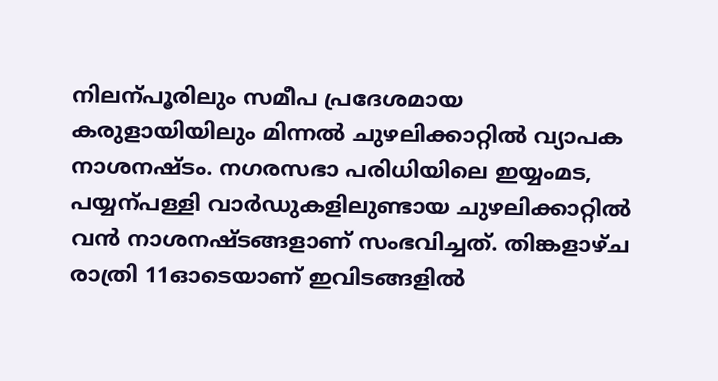നിലന്പൂരിലും സമീപ പ്രദേശമായ കരുളായിയിലും മിന്നൽ ചുഴലിക്കാറ്റിൽ വ്യാപക നാശനഷ്ടം. നഗരസഭാ പരിധിയിലെ ഇയ്യംമട, പയ്യന്പള്ളി വാർഡുകളിലുണ്ടായ ചുഴലിക്കാറ്റിൽ വൻ നാശനഷ്ടങ്ങളാണ് സംഭവിച്ചത്. തിങ്കളാഴ്ച രാത്രി 11ഓടെയാണ് ഇവിടങ്ങളിൽ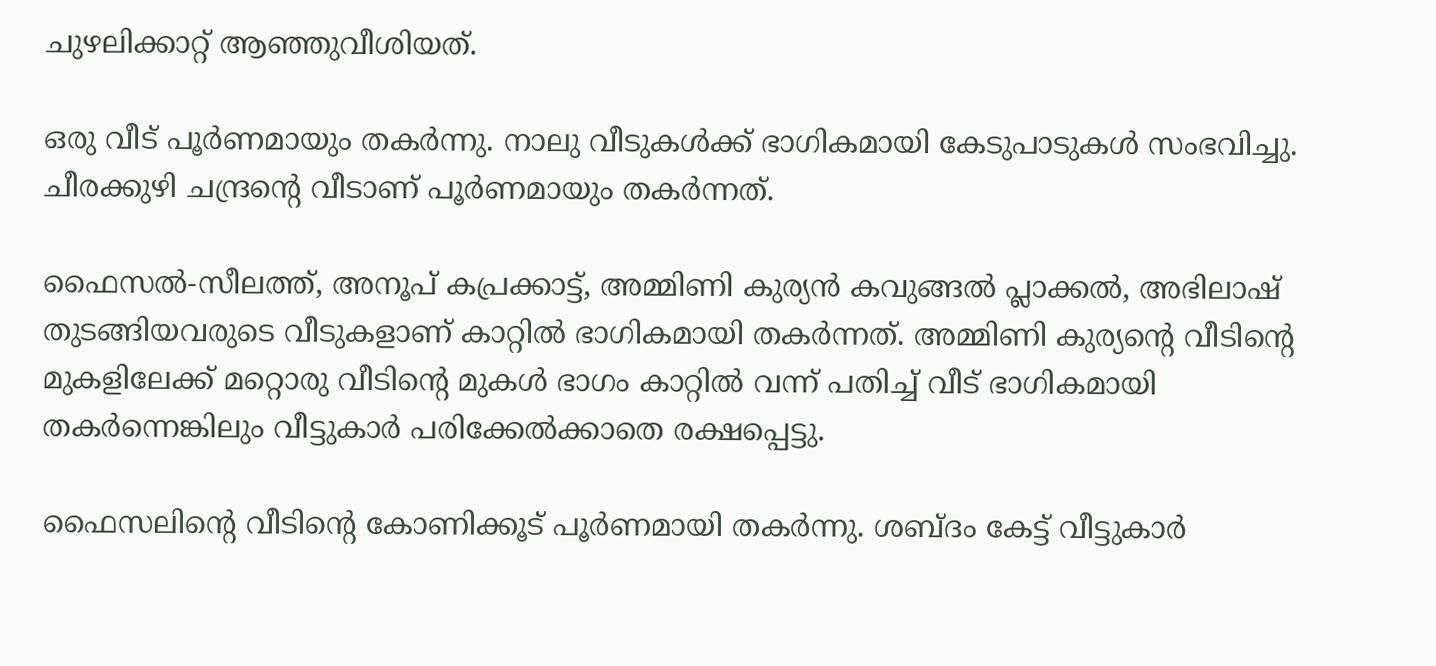ചുഴലിക്കാറ്റ് ആഞ്ഞുവീശിയത്.

ഒരു വീട് പൂർണമായും തകർന്നു. നാലു വീടുകൾക്ക് ഭാഗികമായി കേടുപാടുകൾ സംഭവിച്ചു. ചീരക്കുഴി ചന്ദ്രന്‍റെ വീടാണ് പൂർണമായും തകർന്നത്.

ഫൈസൽ-സീലത്ത്, അനൂപ് കപ്രക്കാട്ട്, അമ്മിണി കുര്യൻ കവുങ്ങൽ പ്ലാക്കൽ, അഭിലാഷ് തുടങ്ങിയവരുടെ വീടുകളാണ് കാറ്റിൽ ഭാഗികമായി തകർന്നത്. അമ്മിണി കുര്യന്‍റെ വീടിന്‍റെ മുകളിലേക്ക് മറ്റൊരു വീടിന്‍റെ മുകൾ ഭാഗം കാറ്റിൽ വന്ന് പതിച്ച് വീട് ഭാഗികമായി തകർന്നെങ്കിലും വീട്ടുകാർ പരിക്കേൽക്കാതെ രക്ഷപ്പെട്ടു.

ഫൈസലിന്‍റെ വീടിന്‍റെ കോണിക്കൂട് പൂർണമായി തകർന്നു. ശബ്ദം കേട്ട് വീട്ടുകാർ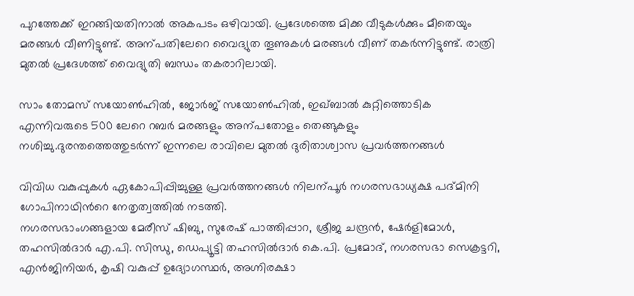പുറത്തേക്ക് ഇറങ്ങിയതിനാൽ അകപടം ഒഴിവായി. പ്രദേശത്തെ മിക്ക വീടുകൾക്കും മീതെയും മരങ്ങൾ വീണിട്ടുണ്ട്. അന്പതിലേറെ വൈദ്യുത തൂണുകൾ മരങ്ങൾ വീണ് തകർന്നിട്ടുണ്ട്. രാത്രി മുതൽ പ്രദേശത്ത് വൈദ്യുതി ബന്ധം തകരാറിലായി.

സാം തോമസ് സയോണ്‍ഹിൽ, ജോർജ് സയോണ്‍ഹിൽ, ഇഖ്ബാൽ കുറ്റിത്തൊടിക എന്നിവരുടെ 500 ലേറെ റബർ മരങ്ങളും അന്പതോളം തെങ്ങുകളും നശിച്ചു.ദുരന്തത്തെത്തുടർന്ന് ഇന്നലെ രാവിലെ മുതൽ ദുരിതാശ്വാസ പ്രവർത്തനങ്ങൾ

വിവിധ വകുപ്പുകൾ ഏകോപിപ്പിച്ചുള്ള പ്രവർത്തനങ്ങൾ നിലന്പൂർ നഗരസഭാധ്യക്ഷ പദ്മിനി ഗോപിനാഥിന്‍റെ നേതൃത്വത്തിൽ നടത്തി.
നഗരസഭാംഗങ്ങളായ മേരീസ് ഷിബു, സുരേഷ് പാത്തിപ്പാറ, ശ്രീജ ചന്ദ്രൻ, ഷേർളിമോൾ, തഹസിൽദാർ എ.പി. സിന്ധു, ഡെപ്യൂട്ടി തഹസിൽദാർ കെ.പി. പ്രമോദ്, നഗരസഭാ സെക്രട്ടറി, എൻജിനിയർ, കൃഷി വകുപ്പ് ഉദ്യോഗസ്ഥർ, അഗ്നിരക്ഷാ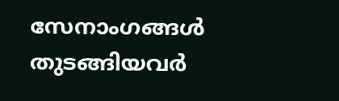സേനാംഗങ്ങൾ തുടങ്ങിയവർ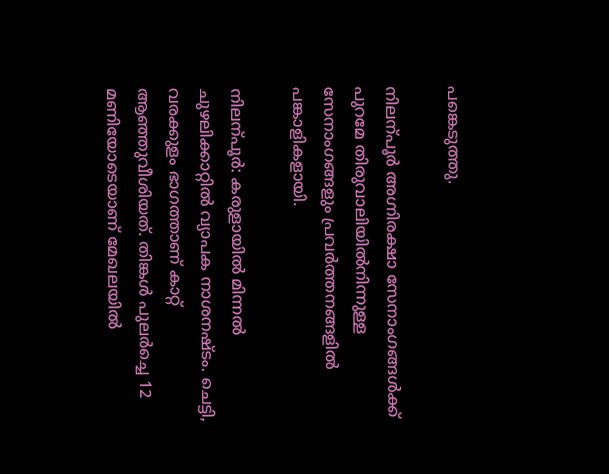പങ്കെടുത്തു.

നിലന്പൂർ അഗ്നിരക്ഷാ സേനാംഗങ്ങൾക്ക് പുറമേ തിരുവാലിയിൽനിന്നുള്ള സേനാംഗങ്ങളും പ്രവർത്തനങ്ങളിൽ പങ്കാളികളായി.

നിലന്പൂർ: കരുളായിൽ മിന്നൽ ചുഴലിക്കാറ്റിൽ വ്യാപക നാശനഷ്ടം. ചെട്ടി, വരക്കുളം ഭാഗത്താണ് കാറ്റ് ആഞ്ഞുവീശിയത്. തിങ്കൾ പുലർച്ചെ 12 മണിയോടെയാണ് മേഖലയിൽ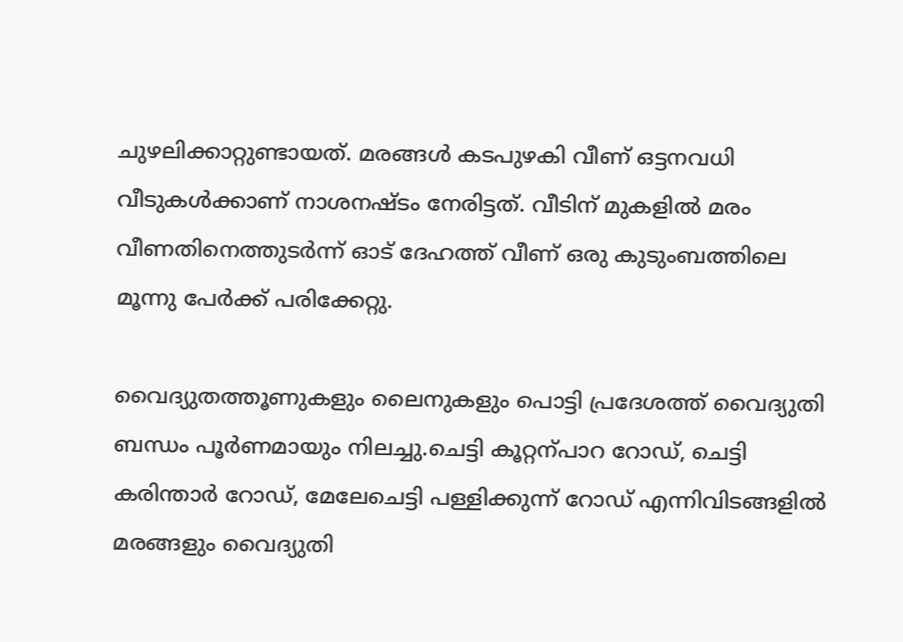ചുഴലിക്കാറ്റുണ്ടായത്. മരങ്ങൾ കടപുഴകി വീണ് ഒട്ടനവധി വീടുകൾക്കാണ് നാശനഷ്ടം നേരിട്ടത്. വീടിന് മുകളിൽ മരം വീണതിനെത്തുടർന്ന് ഓട് ദേഹത്ത് വീണ് ഒരു കുടുംബത്തിലെ മൂന്നു പേർക്ക് പരിക്കേറ്റു.

വൈദ്യുതത്തൂണുകളും ലൈനുകളും പൊട്ടി പ്രദേശത്ത് വൈദ്യുതി ബന്ധം പൂർണമായും നിലച്ചു.ചെട്ടി കൂറ്റന്പാറ റോഡ്, ചെട്ടി കരിന്താർ റോഡ്, മേലേചെട്ടി പള്ളിക്കുന്ന് റോഡ് എന്നിവിടങ്ങളിൽ മരങ്ങളും വൈദ്യുതി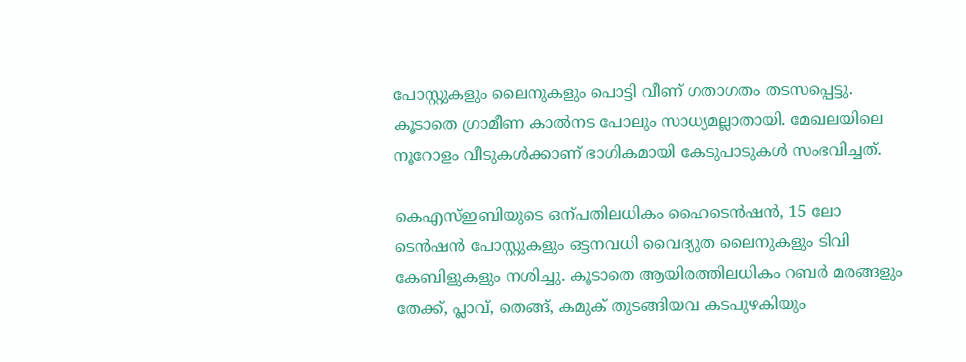പോസ്റ്റുകളും ലൈനുകളും പൊട്ടി വീണ് ഗതാഗതം തടസപ്പെട്ടു. കൂടാതെ ഗ്രാമീണ കാൽനട പോലും സാധ്യമല്ലാതായി. മേഖലയിലെ നൂറോളം വീടുകൾക്കാണ് ഭാഗികമായി കേടുപാടുകൾ സംഭവിച്ചത്.

കെഎസ്ഇബിയുടെ ഒന്പതിലധികം ഹൈടെൻഷൻ, 15 ലോ ടെൻഷൻ പോസ്റ്റുകളും ഒട്ടനവധി വൈദ്യുത ലൈനുകളും ടിവി കേബിളുകളും നശിച്ചു. കൂടാതെ ആയിരത്തിലധികം റബർ മരങ്ങളും തേക്ക്, പ്ലാവ്, തെങ്ങ്, കമുക് തുടങ്ങിയവ കടപുഴകിയും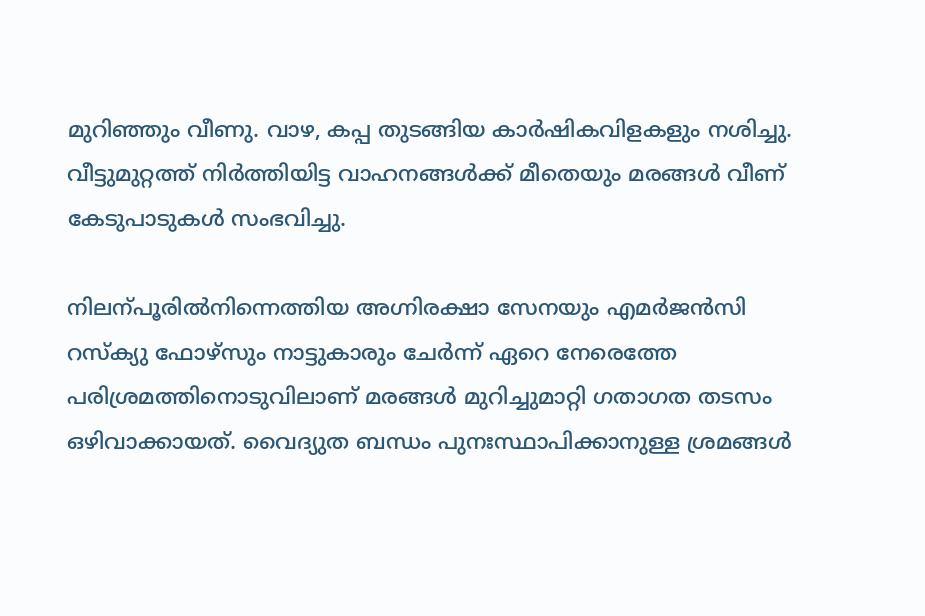മുറിഞ്ഞും വീണു. വാഴ, കപ്പ തുടങ്ങിയ കാർഷികവിളകളും നശിച്ചു. വീട്ടുമുറ്റത്ത് നിർത്തിയിട്ട വാഹനങ്ങൾക്ക് മീതെയും മരങ്ങൾ വീണ് കേടുപാടുകൾ സംഭവിച്ചു.

നിലന്പൂരിൽനിന്നെത്തിയ അഗ്നിരക്ഷാ സേനയും എമർജൻസി റസ്ക്യു ഫോഴ്സും നാട്ടുകാരും ചേർന്ന് ഏറെ നേരെത്തേ പരിശ്രമത്തിനൊടുവിലാണ് മരങ്ങൾ മുറിച്ചുമാറ്റി ഗതാഗത തടസം ഒഴിവാക്കായത്. വൈദ്യുത ബന്ധം പുനഃസ്ഥാപിക്കാനുള്ള ശ്രമങ്ങൾ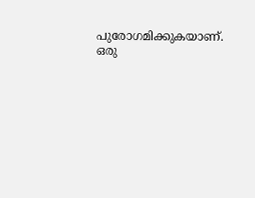പുരോഗമിക്കുകയാണ്. ഒരു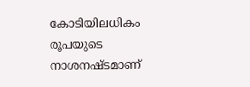കോടിയിലധികം രൂപയുടെ നാശനഷ്ടമാണ്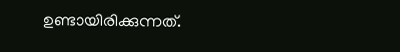ഉണ്ടായിരിക്കുന്നത്.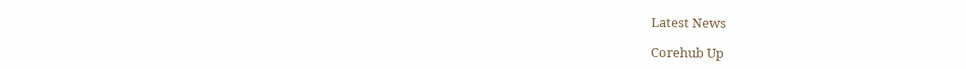Latest News

Corehub Up